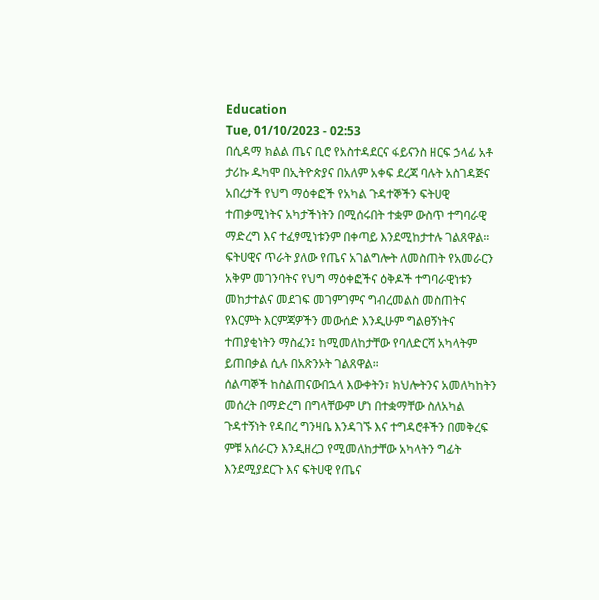Education
Tue, 01/10/2023 - 02:53
በሲዳማ ክልል ጤና ቢሮ የአስተዳደርና ፋይናንስ ዘርፍ ኃላፊ አቶ ታሪኩ ዱካሞ በኢትዮጵያና በአለም አቀፍ ደረጃ ባሉት አስገዳጅና አበረታች የህግ ማዕቀፎች የአካል ጉዳተኞችን ፍትሀዊ ተጠቃሚነትና አካታችነትን በሚሰሩበት ተቋም ውስጥ ተግባራዊ ማድረግ እና ተፈፃሚነቱንም በቀጣይ እንደሚከታተሉ ገልጸዋል።
ፍትሀዊና ጥራት ያለው የጤና አገልግሎት ለመስጠት የአመራርን አቅም መገንባትና የህግ ማዕቀፎችና ዕቅዶች ተግባራዊነቱን መከታተልና መደገፍ መገምገምና ግብረመልስ መስጠትና የእርምት እርምጃዎችን መውሰድ እንዲሁም ግልፀኝነትና ተጠያቂነትን ማስፈን፤ ከሚመለከታቸው የባለድርሻ አካላትም ይጠበቃል ሲሉ በአጽንኦት ገልጸዋል።
ሰልጣኞች ከስልጠናውበኋላ እውቀትን፣ ክህሎትንና አመለካከትን መሰረት በማድረግ በግላቸውም ሆነ በተቋማቸው ስለአካል ጉዳተኝነት የዳበረ ግንዛቤ እንዳገኙ እና ተግዳሮቶችን በመቅረፍ ምቹ አሰራርን እንዲዘረጋ የሚመለከታቸው አካላትን ግፊት እንደሚያደርጉ እና ፍትሀዊ የጤና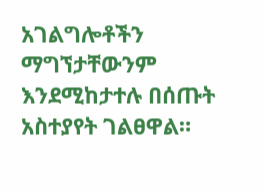አገልግሎቶችን ማግኘታቸውንም እንደሚከታተሉ በሰጡት አስተያየት ገልፀዋል።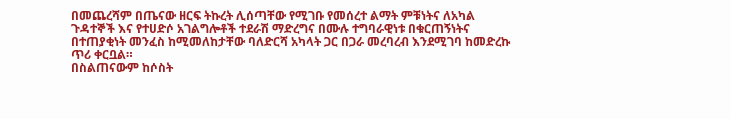በመጨረሻም በጤናው ዘርፍ ትኩረት ሊሰጣቸው የሚገቡ የመሰረተ ልማት ምቹነትና ለአካል ጉዳተኞች እና የተሀድሶ አገልግሎቶች ተደራሽ ማድረግና በሙሉ ተግባራዊነቱ በቁርጠኝነትና በተጠያቂነት መንፈስ ከሚመለከታቸው ባለድርሻ አካላት ጋር በጋራ መረባረብ እንደሚገባ ከመድረኩ ጥሪ ቀርቧል።
በስልጠናውም ከሶስት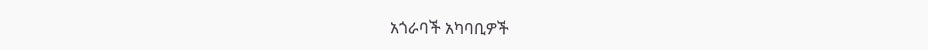አጎራባች አካባቢዎች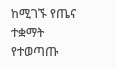ከሚገኙ የጤና ተቋማት የተወጣጡ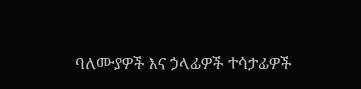ባለሙያዎች እና ኃላፊዎች ተሳታፊዎች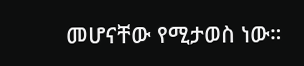መሆናቸው የሚታወስ ነው።